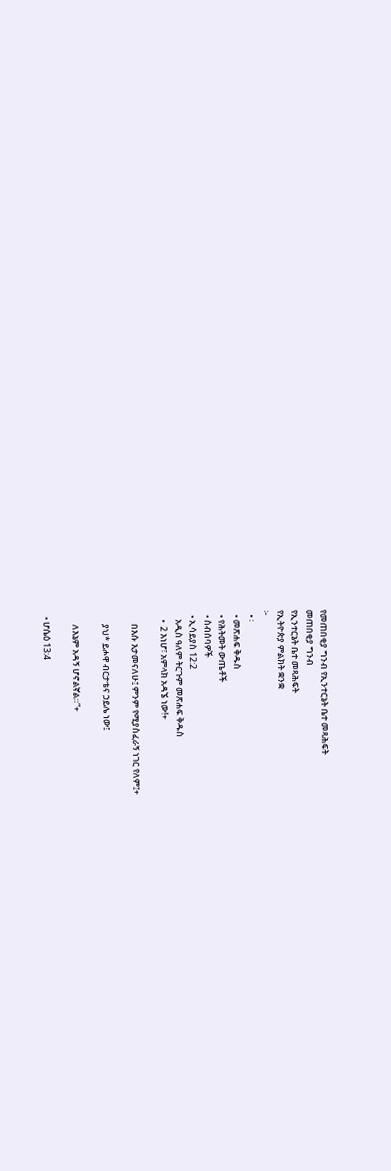የመጠበቂያ ግንብ የኢንተርኔት ቤተ መጻሕፍት
መጠበቂያ ግንብ
የኢንተርኔት ቤተ መጻሕፍት
የኢትዮጵያ ምልክት ቋንቋ
፦
  • ፡
  • መጽሐፍ ቅዱስ
  • የሕትመት ውጤቶች
  • ስብሰባዎች
  • ኢሳይያስ 12:2
    አዲስ ዓለም ትርጉም መጽሐፍ ቅዱስ
    •  2 እነሆ፣ አምላክ አዳኜ ነው!+

      በእሱ እታመናለሁ፤ ምንም የሚያስፈራኝ ነገር የለም፤+

      ያህ* ይሖዋ ብርታቴና ኃይሌ ነው፤

      ለእኔም አዳኝ ሆኖልኛል።”+

  • ሆሴዕ 13:4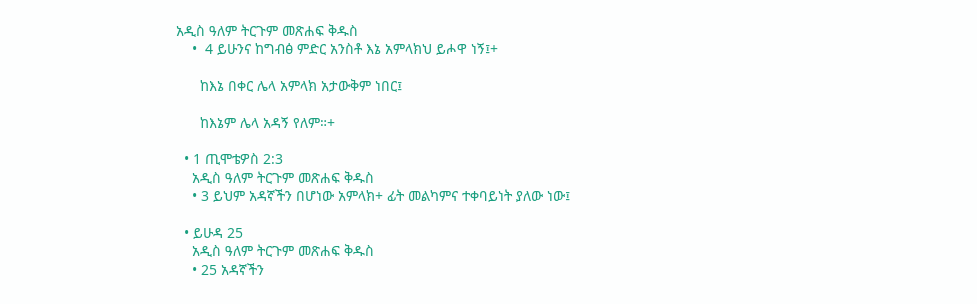አዲስ ዓለም ትርጉም መጽሐፍ ቅዱስ
    •  4 ይሁንና ከግብፅ ምድር አንስቶ እኔ አምላክህ ይሖዋ ነኝ፤+

      ከእኔ በቀር ሌላ አምላክ አታውቅም ነበር፤

      ከእኔም ሌላ አዳኝ የለም።+

  • 1 ጢሞቴዎስ 2:3
    አዲስ ዓለም ትርጉም መጽሐፍ ቅዱስ
    • 3 ይህም አዳኛችን በሆነው አምላክ+ ፊት መልካምና ተቀባይነት ያለው ነው፤

  • ይሁዳ 25
    አዲስ ዓለም ትርጉም መጽሐፍ ቅዱስ
    • 25 አዳኛችን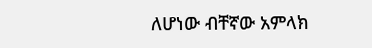ለሆነው ብቸኛው አምላክ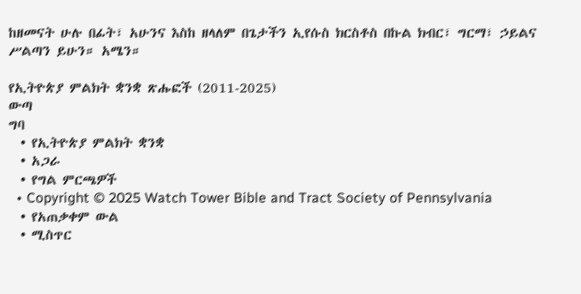ከዘመናት ሁሉ በፊት፣ አሁንና እስከ ዘላለም በጌታችን ኢየሱስ ክርስቶስ በኩል ክብር፣ ግርማ፣ ኃይልና ሥልጣን ይሁን። አሜን።

የኢትዮጵያ ምልክት ቋንቋ ጽሑፎች (2011-2025)
ውጣ
ግባ
  • የኢትዮጵያ ምልክት ቋንቋ
  • አጋራ
  • የግል ምርጫዎች
  • Copyright © 2025 Watch Tower Bible and Tract Society of Pennsylvania
  • የአጠቃቀም ውል
  • ሚስጥር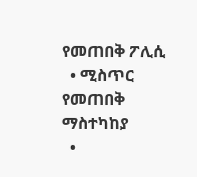የመጠበቅ ፖሊሲ
  • ሚስጥር የመጠበቅ ማስተካከያ
  •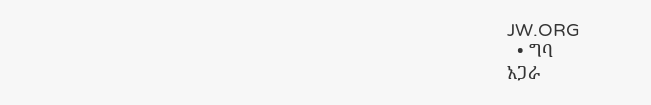JW.ORG
  • ግባ
አጋራ